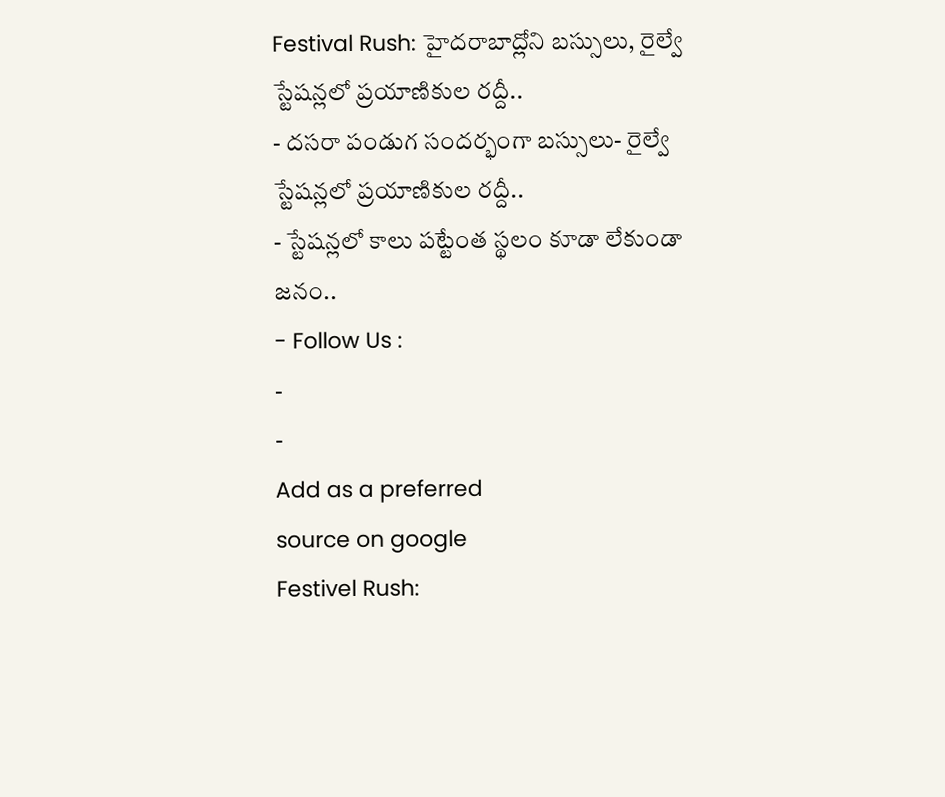Festival Rush: హైదరాబాద్లోని బస్సులు, రైల్వే స్టేషన్లలో ప్రయాణికుల రద్దీ..
- దసరా పండుగ సందర్భంగా బస్సులు- రైల్వే స్టేషన్లలో ప్రయాణికుల రద్దీ..
- స్టేషన్లలో కాలు పట్టేంత స్థలం కూడా లేకుండా జనం..
- Follow Us :
-
-
Add as a preferred
source on google
Festivel Rush: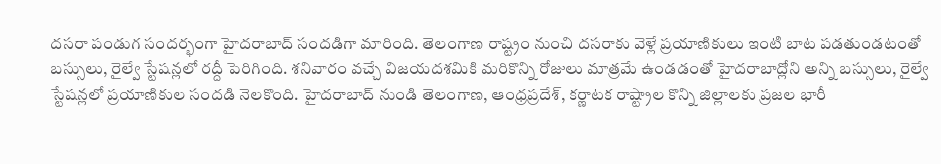దసరా పండుగ సందర్భంగా హైదరాబాద్ సందడిగా మారింది. తెలంగాణ రాష్ట్రం నుంచి దసరాకు వెళ్లే ప్రయాణికులు ఇంటి బాట పడతుండటంతో బస్సులు, రైల్వే స్టేషన్లలో రద్దీ పెరిగింది. శనివారం వచ్చే విజయదశమికి మరికొన్ని రోజులు మాత్రమే ఉండడంతో హైదరాబాద్లోని అన్ని బస్సులు, రైల్వే స్టేషన్లలో ప్రయాణికుల సందడి నెలకొంది. హైదరాబాద్ నుండి తెలంగాణ, ఆంధ్రప్రదేశ్, కర్ణాటక రాష్ట్రాల కొన్ని జిల్లాలకు ప్రజల భారీ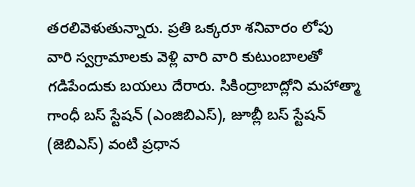తరలివెళుతున్నారు. ప్రతి ఒక్కరూ శనివారం లోపు వారి స్వగ్రామాలకు వెళ్లి వారి వారి కుటుంబాలతో గడిపేందుకు బయలు దేరారు. సికింద్రాబాద్లోని మహాత్మా గాంధీ బస్ స్టేషన్ (ఎంజిబిఎస్), జూబ్లీ బస్ స్టేషన్ (జెబిఎస్) వంటి ప్రధాన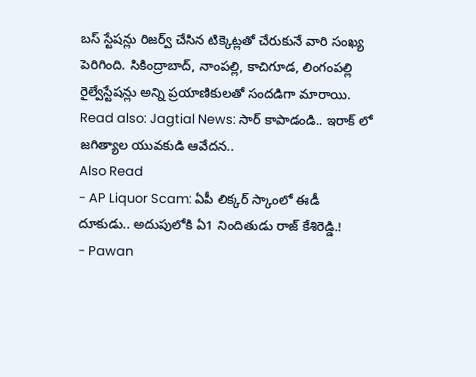బస్ స్టేషన్లు రిజర్వ్ చేసిన టిక్కెట్లతో చేరుకునే వారి సంఖ్య పెరిగింది. సికింద్రాబాద్, నాంపల్లి, కాచిగూడ, లింగంపల్లి రైల్వేస్టేషన్లు అన్ని ప్రయాణికులతో సందడిగా మారాయి.
Read also: Jagtial News: సార్ కాపాడండి.. ఇరాక్ లో జగిత్యాల యువకుడి ఆవేదన..
Also Read
- AP Liquor Scam: ఏపీ లిక్కర్ స్కాంలో ఈడీ దూకుడు.. అదుపులోకి ఏ1 నిందితుడు రాజ్ కేశిరెడ్డి.!
- Pawan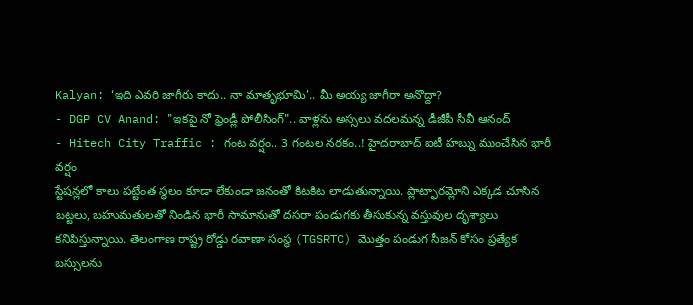Kalyan: ‘ఇది ఎవరి జాగీరు కాదు.. నా మాతృభూమి’.. మీ అయ్య జాగీరా అనొద్దా?
- DGP CV Anand: "ఇకపై నో ఫ్రెండ్లీ పోలీసింగ్".. వాళ్లను అస్సలు వదలమన్న డీజీపీ సీవీ ఆనంద్
- Hitech City Traffic : గంట వర్షం.. 3 గంటల నరకం..! హైదరాబాద్ ఐటీ హబ్ను ముంచేసిన భారీ వర్షం
స్టేషన్లలో కాలు పట్టేంత స్థలం కూడా లేకుండా జనంతో కిటకిట లాడుతున్నాయి. ప్లాట్ఫారమ్లోని ఎక్కడ చూసిన బట్టలు, బహుమతులతో నిండిన భారీ సామానుతో దసరా పండుగకు తీసుకున్న వస్తువుల దృశ్యాలు కనిపిస్తున్నాయి. తెలంగాణ రాష్ట్ర రోడ్డు రవాణా సంస్థ (TGSRTC) మొత్తం పండుగ సీజన్ కోసం ప్రత్యేక బస్సులను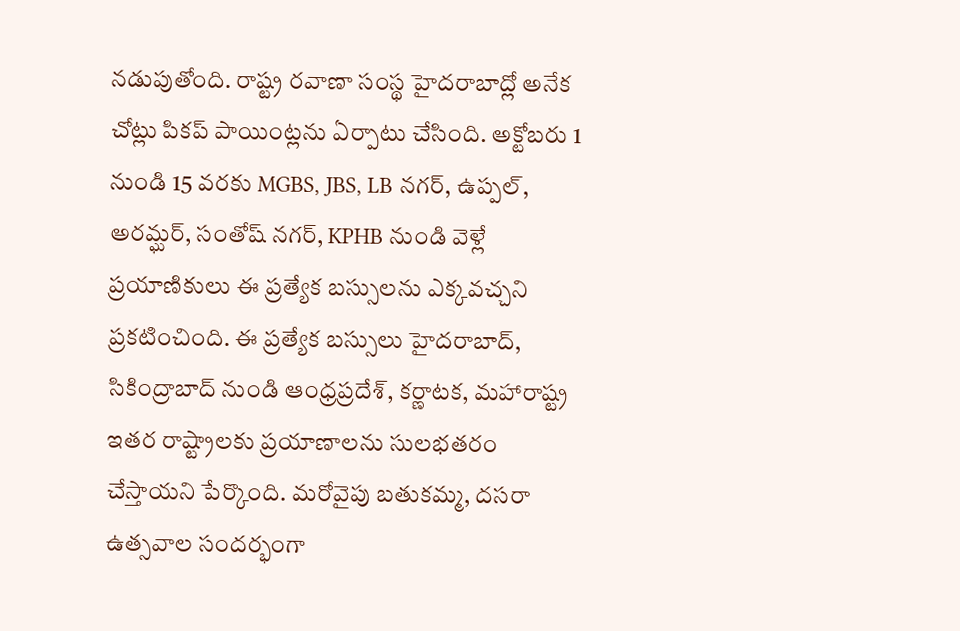నడుపుతోంది. రాష్ట్ర రవాణా సంస్థ హైదరాబాద్లో అనేక చోట్లు పికప్ పాయింట్లను ఏర్పాటు చేసింది. అక్టోబరు 1 నుండి 15 వరకు MGBS, JBS, LB నగర్, ఉప్పల్, అరమ్ఘర్, సంతోష్ నగర్, KPHB నుండి వెళ్లే ప్రయాణికులు ఈ ప్రత్యేక బస్సులను ఎక్కవచ్చని ప్రకటించింది. ఈ ప్రత్యేక బస్సులు హైదరాబాద్, సికింద్రాబాద్ నుండి ఆంధ్రప్రదేశ్, కర్ణాటక, మహారాష్ట్ర ఇతర రాష్ట్రాలకు ప్రయాణాలను సులభతరం చేస్తాయని పేర్కొంది. మరోవైపు బతుకమ్మ, దసరా ఉత్సవాల సందర్భంగా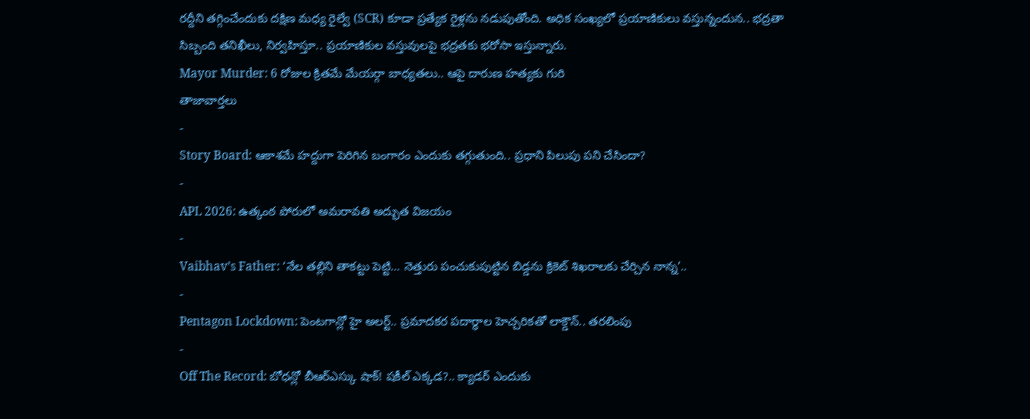రద్దీని తగ్గించేందుకు దక్షిణ మధ్య రైల్వే (SCR) కూడా ప్రత్యేక రైళ్లను నడుపుతోంది. అధిక సంఖ్యలో ప్రయాణికులు వస్తున్నందున.. భద్రతా సిబ్బంది తనిఖీలు, నిర్వహిస్తూ.. ప్రయాణికుల వస్తువులపై భద్రతకు భరోసా ఇస్తున్నారు.
Mayor Murder: 6 రోజుల క్రితమే మేయర్గా బాధ్యతలు.. ఆపై దారుణ హత్యకు గురి
తాజావార్తలు
-
Story Board: ఆకాశమే హద్దుగా పెరిగిన బంగారం ఎందుకు తగ్గుతుంది.. ప్రధాని పిలుపు పని చేసిందా?
-
APL 2026: ఉత్కంఠ పోరులో అమరావతి అద్భుత విజయం
-
Vaibhav’s Father: ‘నేల తల్లిని తాకట్టు పెట్టి… నెత్తురు పంచుకుపుట్టిన బిడ్డను క్రికెట్ శిఖరాలకు చేర్చిన నాన్న’..
-
Pentagon Lockdown: పెంటగాన్లో హై అలర్ట్.. ప్రమాదకర పదార్థాల హెచ్చరికతో లాక్డౌన్.. తరలింపు
-
Off The Record: బోధన్లో బీఆర్ఎస్కు షాక్! షకీల్ ఎక్కడ?.. క్యాడర్ ఎందుకు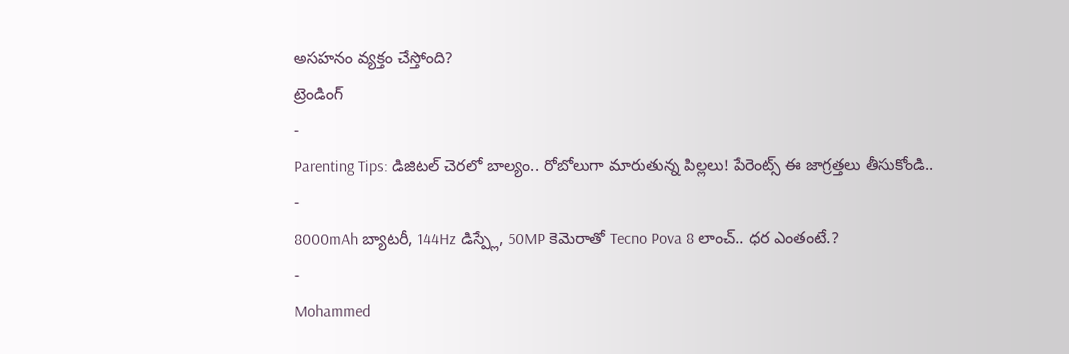అసహనం వ్యక్తం చేస్తోంది?
ట్రెండింగ్
-
Parenting Tips: డిజిటల్ చెరలో బాల్యం.. రోబోలుగా మారుతున్న పిల్లలు! పేరెంట్స్ ఈ జాగ్రత్తలు తీసుకోండి..
-
8000mAh బ్యాటరీ, 144Hz డిస్ప్లే, 50MP కెమెరాతో Tecno Pova 8 లాంచ్.. ధర ఎంతంటే.?
-
Mohammed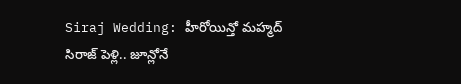Siraj Wedding: హీరోయిన్తో మహ్మద్ సిరాజ్ పెళ్లి.. జూన్లోనే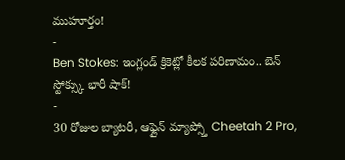ముహూర్తం!
-
Ben Stokes: ఇంగ్లండ్ క్రికెట్లో కీలక పరిణామం.. బెన్ స్టోక్స్కు భారీ షాక్!
-
30 రోజుల బ్యాటరీ, ఆఫ్లైన్ మ్యాప్స్తో Cheetah 2 Pro,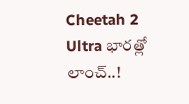Cheetah 2 Ultra భారత్లో లాంచ్..!